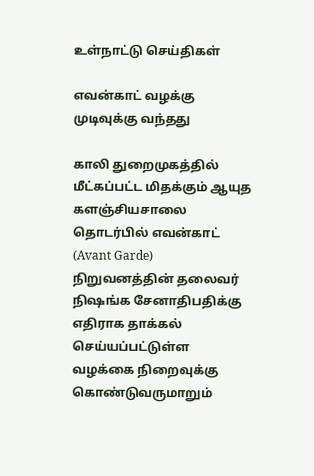உள்நாட்டு செய்திகள்

எவன்காட் வழக்கு முடிவுக்கு வந்தது

காலி துறைமுகத்தில் மீட்கப்பட்ட மிதக்கும் ஆயுத களஞ்சியசாலை தொடர்பில் எவன்காட் (Avant Garde) நிறுவனத்தின் தலைவர் நிஷங்க சேனாதிபதிக்கு எதிராக தாக்கல் செய்யப்பட்டுள்ள வழக்கை நிறைவுக்கு கொண்டுவருமாறும்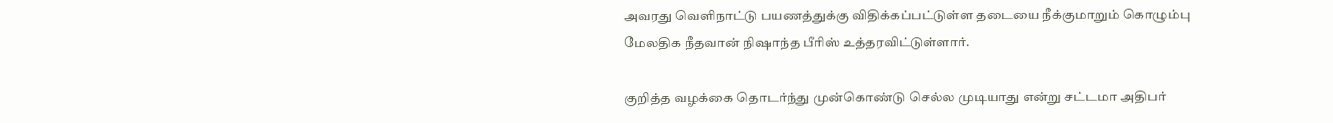அவரது வெளிநாட்டு பயணத்துக்கு விதிக்கப்பட்டுள்ள தடையை நீக்குமாறும் கொழும்பு மேலதிக நீதவான் நிஷாந்த பீரிஸ் உத்தரவிட்டுள்ளார்.

குறித்த வழக்கை தொடர்ந்து முன்கொண்டு செல்ல முடியாது என்று சட்டமா அதிபர்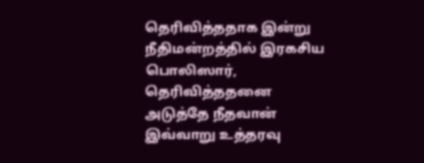தெரிவித்ததாக இன்று நீதிமன்றத்தில் இரகசிய பொலிஸார், தெரிவித்ததனை அடுத்தே நீதவான் இவ்வாறு உத்தரவு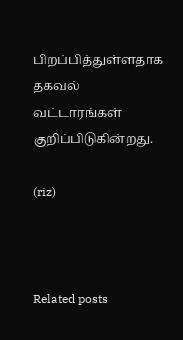பிறப்பித்துள்ளதாக தகவல் வட்டாரங்கள் குறிப்பிடுகின்றது.

(riz)



Related posts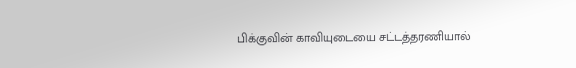பிக்குவின் காவியுடையை சட்டத்தரணியால்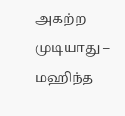அகற்ற முடியாது – மஹிந்த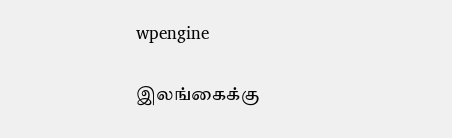wpengine

இலங்கைக்கு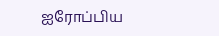ஐரோப்பிய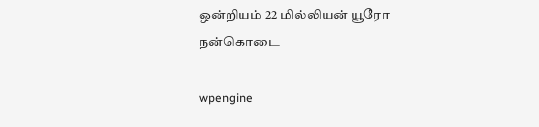ஒன்றியம் 22 மில்லியன் யூரோ நன்கொடை

wpengine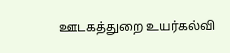ஊடகத்துறை உயர்கல்வி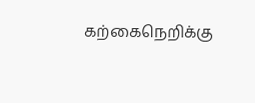கற்கைநெறிக்கு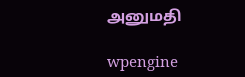அனுமதி

wpengine